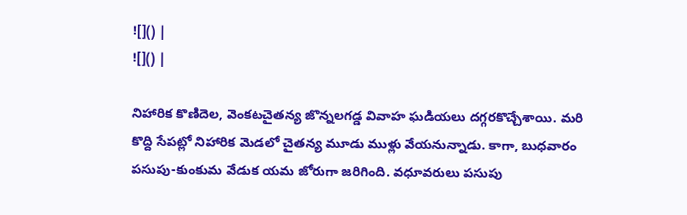![]() |
![]() |

నిహారిక కొణిదెల, వెంకటచైతన్య జొన్నలగడ్డ వివాహ ఘడియలు దగ్గరకొచ్చేశాయి. మరి కొద్ది సేపట్లో నిహారిక మెడలో చైతన్య మూడు ముళ్లు వేయనున్నాడు. కాగా, బుధవారం పసుపు-కుంకుమ వేడుక యమ జోరుగా జరిగింది. వధూవరులు పసుపు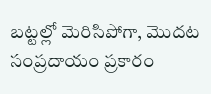బట్టల్లో మెరిసిపోగా, మొదట సంప్రదాయం ప్రకారం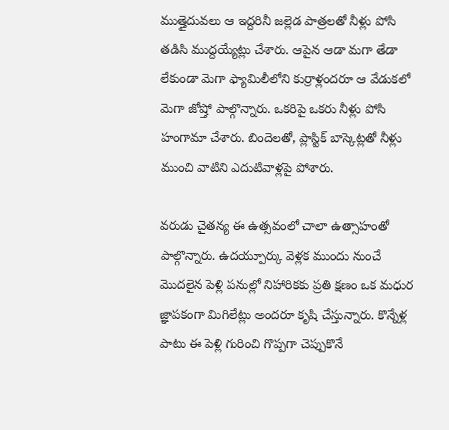ముత్తైదువలు ఆ ఇద్దరినీ జల్లెడ పాత్రలతో నీళ్లు పోసి తడిసి ముద్దయ్యేట్లు చేశారు. ఆపైన ఆడా మగా తేడా లేకుండా మెగా ఫ్యామిలీలోని కుర్రాళ్లందరూ ఆ వేడుకలో మెగా జోష్తో పాల్గొన్నారు. ఒకరిపై ఒకరు నీళ్లు పోసి హంగామా చేశారు. బిందెలతో, ప్లాస్టిక్ బాస్కెట్లతో నీళ్లు ముంచి వాటిని ఎదుటివాళ్లపై పోశారు.

వరుడు చైతన్య ఈ ఉత్సవంలో చాలా ఉత్సాహంతో పాల్గొన్నారు. ఉదయ్పూర్కు వెళ్లక ముందు నుంచే మొదలైన పెళ్లి పనుల్లో నిహారికకు ప్రతి క్షణం ఒక మధుర జ్ఞాపకంగా మిగిలేట్లు అందరూ కృషి చేస్తున్నారు. కొన్నేళ్ల పాటు ఈ పెళ్లి గురించి గొప్పగా చెప్పుకొనే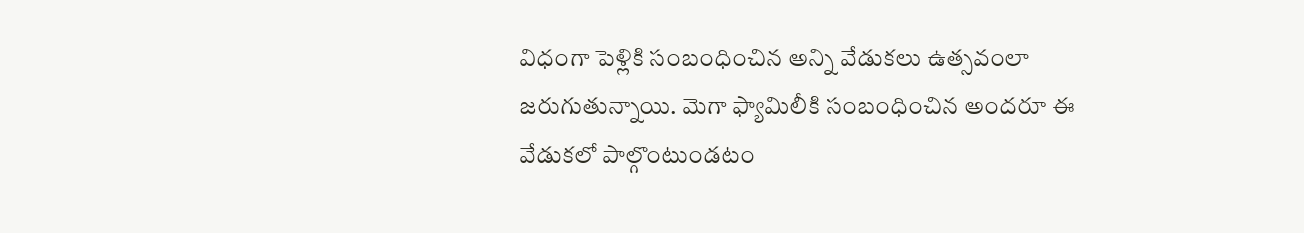విధంగా పెళ్లికి సంబంధించిన అన్ని వేడుకలు ఉత్సవంలా జరుగుతున్నాయి. మెగా ఫ్యామిలీకి సంబంధించిన అందరూ ఈ వేడుకలో పాల్గొంటుండటం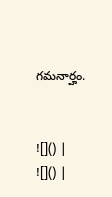గమనార్హం.


![]() |
![]() |